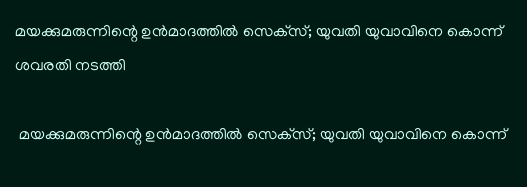മയക്കുമരുന്നിന്റെ ഉന്‍മാദത്തില്‍ സെക്‌സ്; യുവതി യുവാവിനെ കൊന്ന് ശവരതി നടത്തി

 മയക്കുമരുന്നിന്റെ ഉന്‍മാദത്തില്‍ സെക്‌സ്; യുവതി യുവാവിനെ കൊന്ന്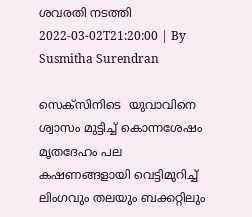ശവരതി നടത്തി
2022-03-02T21:20:00 | By Susmitha Surendran

സെക്‌സിനിടെ  യുവാവിനെ ശ്വാസം മുട്ടിച്ച് കൊന്നശേഷം മൃതദേഹം പല കഷണങ്ങളായി വെട്ടിമുറിച്ച് ലിംഗവും തലയും ബക്കറ്റിലും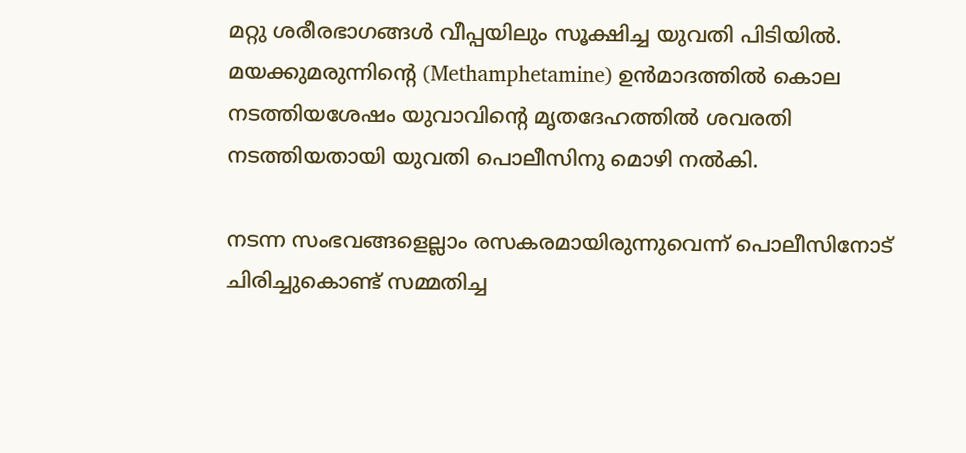മറ്റു ശരീരഭാഗങ്ങള്‍ വീപ്പയിലും സൂക്ഷിച്ച യുവതി പിടിയില്‍. മയക്കുമരുന്നിന്റെ (Methamphetamine) ഉന്‍മാദത്തില്‍ കൊല നടത്തിയശേഷം യുവാവിന്റെ മൃതദേഹത്തില്‍ ശവരതി നടത്തിയതായി യുവതി പൊലീസിനു മൊഴി നല്‍കി.

നടന്ന സംഭവങ്ങളെല്ലാം രസകരമായിരുന്നുവെന്ന് പൊലീസിനോട് ചിരിച്ചുകൊണ്ട് സമ്മതിച്ച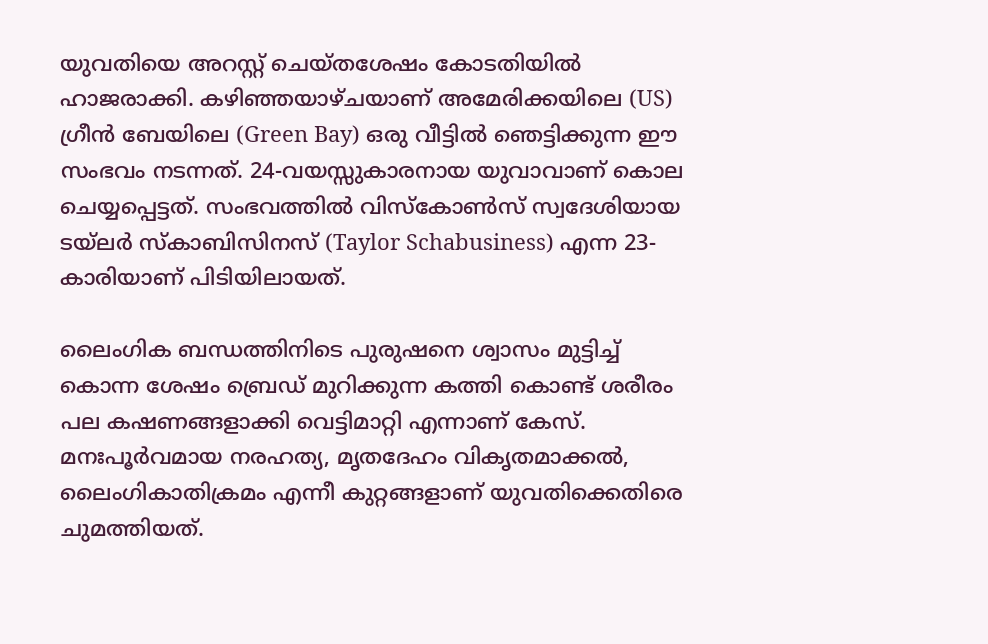യുവതിയെ അറസ്റ്റ് ചെയ്തശേഷം കോടതിയില്‍ ഹാജരാക്കി. കഴിഞ്ഞയാഴ്ചയാണ് അമേരിക്കയിലെ (US) ഗ്രീന്‍ ബേയിലെ (Green Bay) ഒരു വീട്ടില്‍ ഞെട്ടിക്കുന്ന ഈ സംഭവം നടന്നത്. 24-വയസ്സുകാരനായ യുവാവാണ് കൊല ചെയ്യപ്പെട്ടത്. സംഭവത്തില്‍ വിസ്‌കോണ്‍സ് സ്വദേശിയായ ടയ്ലര്‍ സ്‌കാബിസിനസ് (Taylor Schabusiness) എന്ന 23-കാരിയാണ് പിടിയിലായത്.

ലൈംഗിക ബന്ധത്തിനിടെ പുരുഷനെ ശ്വാസം മുട്ടിച്ച് കൊന്ന ശേഷം ബ്രെഡ് മുറിക്കുന്ന കത്തി കൊണ്ട് ശരീരം പല കഷണങ്ങളാക്കി വെട്ടിമാറ്റി എന്നാണ് കേസ്. മനഃപൂര്‍വമായ നരഹത്യ, മൃതദേഹം വികൃതമാക്കല്‍, ലൈംഗികാതിക്രമം എന്നീ കുറ്റങ്ങളാണ് യുവതിക്കെതിരെ ചുമത്തിയത്.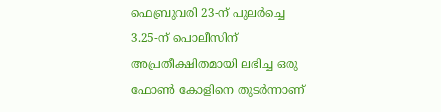ഫെബ്രുവരി 23-ന് പുലര്‍ച്ചെ 3.25-ന് പൊലീസിന് അപ്രതീക്ഷിതമായി ലഭിച്ച ഒരു ഫോണ്‍ കോളിനെ തുടര്‍ന്നാണ്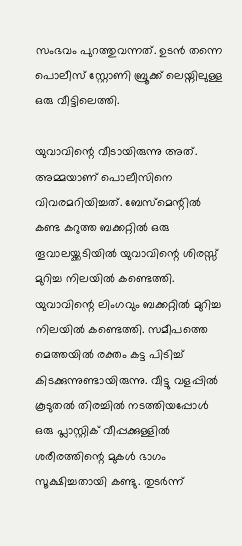സംഭവം പുറത്തുവന്നത്. ഉടന്‍ തന്നെ പൊലീസ് സ്റ്റോണി ബ്രൂക്ക് ലെയ്നിലുള്ള ഒരു വീട്ടിലെത്തി.

യുവാവിന്റെ വീടായിരുന്നു അത്. അമ്മയാണ് പൊലീസിനെ വിവരമറിയിച്ചത്. ബേസ്മെന്റില്‍ കണ്ട കറുത്ത ബക്കറ്റില്‍ ഒരു തൂവാലയ്ക്കടിയില്‍ യുവാവിന്റെ ശിരസ്സ് മുറിച്ച നിലയില്‍ കണ്ടെത്തി. യുവാവിന്റെ ലിംഗവും ബക്കറ്റില്‍ മുറിച്ച നിലയില്‍ കണ്ടെത്തി. സമീപത്തെ മെത്തയില്‍ രക്തം കട്ട പിടിച്ച് കിടക്കുന്നുണ്ടായിരുന്നു. വീട്ടു വളപ്പില്‍ കൂടുതല്‍ തിരച്ചില്‍ നടത്തിയപ്പോള്‍ ഒരു പ്ലാസ്റ്റിക് വീപ്പക്കുള്ളില്‍ ശരീരത്തിന്റെ മുകള്‍ ഭാഗം സൂക്ഷിച്ചതായി കണ്ടു. തുടര്‍ന്ന്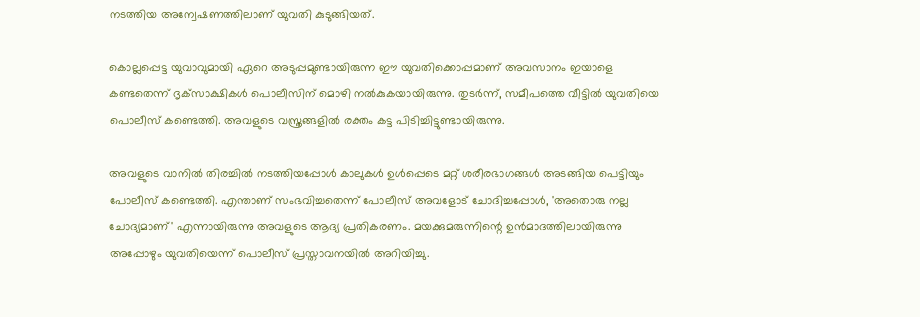നടത്തിയ അന്വേഷണത്തിലാണ് യുവതി കുടുങ്ങിയത്.

കൊല്ലപ്പെട്ട യുവാവുമായി ഏറെ അടുപ്പമുണ്ടായിരുന്ന ഈ യുവതിക്കൊപ്പമാണ് അവസാനം ഇയാളെ കണ്ടതെന്ന് ദൃക്‌സാക്ഷികള്‍ പൊലീസിന് മൊഴി നല്‍കുകയായിരുന്നു. തുടര്‍ന്ന്, സമീപത്തെ വീട്ടില്‍ യുവതിയെ പൊലീസ് കണ്ടെത്തി. അവളുടെ വസ്ത്രങ്ങളില്‍ രക്തം കട്ട പിടിച്ചിട്ടുണ്ടായിരുന്നു.

അവളുടെ വാനില്‍ തിരച്ചില്‍ നടത്തിയപ്പോള്‍ കാലുകള്‍ ഉള്‍പ്പെടെ മറ്റ് ശരീരഭാഗങ്ങള്‍ അടങ്ങിയ പെട്ടിയും പോലീസ് കണ്ടെത്തി. എന്താണ് സംഭവിച്ചതെന്ന് പോലീസ് അവളോട് ചോദിച്ചപ്പോള്‍, 'അതൊരു നല്ല ചോദ്യമാണ്' എന്നായിരുന്നു അവളുടെ ആദ്യ പ്രതികരണം. മയക്കുമരുന്നിന്റെ ഉന്‍മാദത്തിലായിരുന്നു അപ്പോഴും യുവതിയെന്ന് പൊലീസ് പ്രസ്താവനയില്‍ അറിയിച്ചു.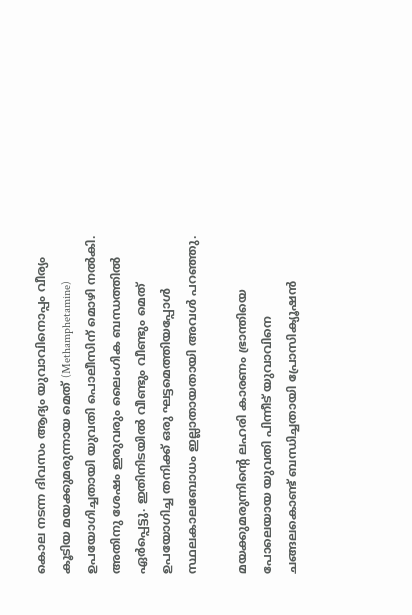കൊല നടന്ന ദിവസം ആദ്യം യുവാവിനൊപ്പം വീര്യം കൂടിയ മയക്കുമരുന്നായ മെത് (Methamphetamine) ഉപയോഗിച്ചതായി യുവതി പൊലീസിന് മൊഴി നല്‍കി. അതിനു ശേഷം ഇരുവരും ലൈംഗിക ബന്ധത്തില്‍ ഏര്‍പ്പെട്ടു. ഇതിനിടയില്‍ വീണ്ടും വീണ്ടും മെത് ഉപയോഗിച്ച തനിക്ക് ഒരു ഘട്ടമെത്തിയപ്പോള്‍ സ്ഥലകാലബോധം ഇല്ലാതായതായി അവള്‍ പറഞ്ഞു.

മയക്കുമരുന്നിന്റെ ലഹരി കാരണം ഭ്രാന്തിയെ പോലെയായ യുവതി പിന്നീട് യുവാവിനെ ചങ്ങലകൊണ്ട് ബന്ധിച്ചതായി പ്രോസിക്യൂഷന്‍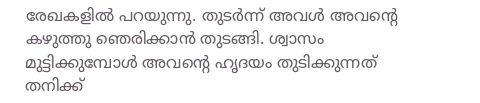രേഖകളില്‍ പറയുന്നു. തുടര്‍ന്ന് അവള്‍ അവന്റെ കഴുത്തു ഞെരിക്കാന്‍ തുടങ്ങി. ശ്വാസം മുട്ടിക്കുമ്പോള്‍ അവന്റെ ഹൃദയം തുടിക്കുന്നത് തനിക്ക്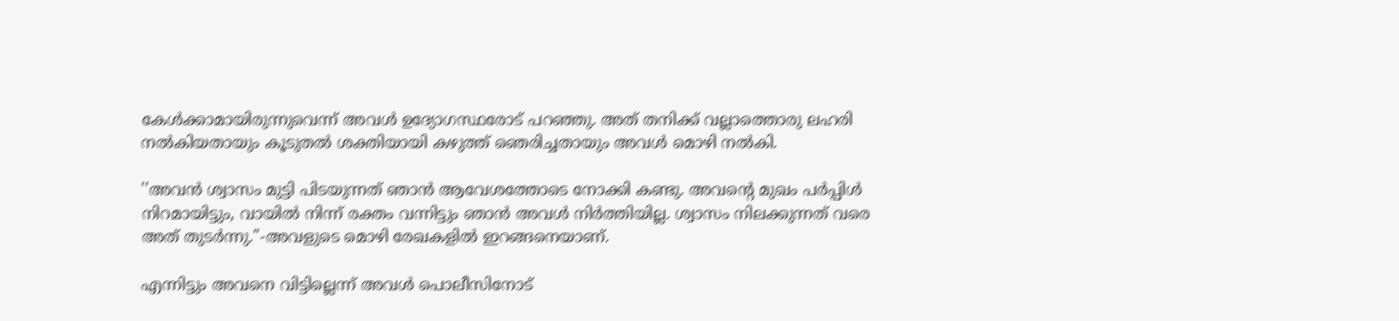കേള്‍ക്കാമായിരുന്നുവെന്ന് അവള്‍ ഉദ്യോഗസ്ഥരോട് പറഞ്ഞു. അത് തനിക്ക് വല്ലാത്തൊരു ലഹരി നല്‍കിയതായും കൂടുതല്‍ ശക്തിയായി കഴുത്ത് ഞെരിച്ചതായും അവള്‍ മൊഴി നല്‍കി.

''അവന്‍ ശ്വാസം മുട്ടി പിടയുന്നത് ഞാന്‍ ആവേശത്തോടെ നോക്കി കണ്ടു. അവന്റെ മുഖം പര്‍പ്പിള്‍ നിറമായിട്ടും, വായില്‍ നിന്ന് രക്തം വന്നിട്ടും ഞാന്‍ അവള്‍ നിര്‍ത്തിയില്ല. ശ്വാസം നിലക്കുന്നത് വരെ അത് തുടര്‍ന്നു.''-അവളുടെ മൊഴി രേഖകളില്‍ ഇറങ്ങനെയാണ്.

എന്നിട്ടും അവനെ വിട്ടില്ലെന്ന് അവള്‍ പൊലീസിനോട്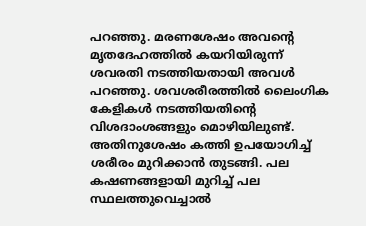പറഞ്ഞു. മരണശേഷം അവന്റെ മൃതദേഹത്തില്‍ കയറിയിരുന്ന് ശവരതി നടത്തിയതായി അവള്‍ പറഞ്ഞു. ശവശരീരത്തില്‍ ലൈംഗിക കേളികള്‍ നടത്തിയതിന്റെ വിശദാംശങ്ങളും മൊഴിയിലുണ്ട്. അതിനുശേഷം കത്തി ഉപയോഗിച്ച് ശരീരം മുറിക്കാന്‍ തുടങ്ങി. പല കഷണങ്ങളായി മുറിച്ച് പല സ്ഥലത്തുവെച്ചാല്‍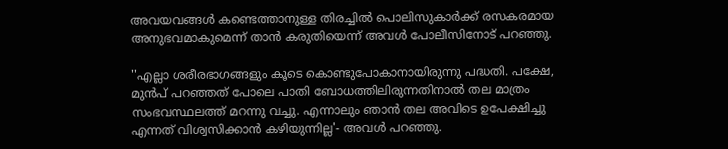അവയവങ്ങള്‍ കണ്ടെത്താനുള്ള തിരച്ചില്‍ പൊലിസുകാര്‍ക്ക് രസകരമായ അനുഭവമാകുമെന്ന് താന്‍ കരുതിയെന്ന് അവള്‍ പോലീസിനോട് പറഞ്ഞു.

''എല്ലാ ശരീരഭാഗങ്ങളും കൂടെ കൊണ്ടുപോകാനായിരുന്നു പദ്ധതി. പക്ഷേ, മുന്‍പ് പറഞ്ഞത് പോലെ പാതി ബോധത്തിലിരുന്നതിനാല്‍ തല മാത്രം സംഭവസ്ഥലത്ത് മറന്നു വച്ചു. എന്നാലും ഞാന്‍ തല അവിടെ ഉപേക്ഷിച്ചു എന്നത് വിശ്വസിക്കാന്‍ കഴിയുന്നില്ല'- അവള്‍ പറഞ്ഞു.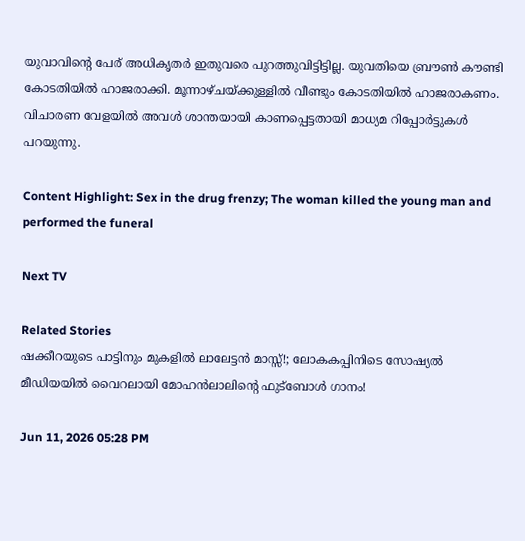യുവാവിന്റെ പേര് അധികൃതര്‍ ഇതുവരെ പുറത്തുവിട്ടിട്ടില്ല. യുവതിയെ ബ്രൗണ്‍ കൗണ്ടി കോടതിയില്‍ ഹാജരാക്കി. മൂന്നാഴ്ചയ്ക്കുള്ളില്‍ വീണ്ടും കോടതിയില്‍ ഹാജരാകണം. വിചാരണ വേളയില്‍ അവള്‍ ശാന്തയായി കാണപ്പെട്ടതായി മാധ്യമ റിപ്പോര്‍ട്ടുകള്‍ പറയുന്നു.

Content Highlight: Sex in the drug frenzy; The woman killed the young man and performed the funeral

Next TV

Related Stories
ഷക്കീറയുടെ പാട്ടിനും മുകളിൽ ലാലേട്ടൻ മാസ്സ്!; ലോകകപ്പിനിടെ സോഷ്യൽ മീഡിയയിൽ വൈറലായി മോഹൻലാലിന്റെ ഫുട്ബോൾ ഗാനം!

Jun 11, 2026 05:28 PM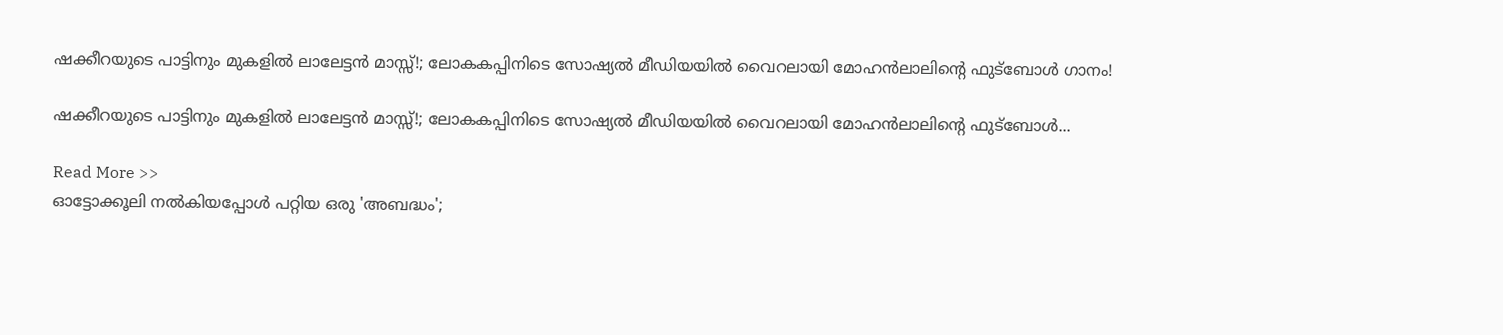ഷക്കീറയുടെ പാട്ടിനും മുകളിൽ ലാലേട്ടൻ മാസ്സ്!; ലോകകപ്പിനിടെ സോഷ്യൽ മീഡിയയിൽ വൈറലായി മോഹൻലാലിന്റെ ഫുട്ബോൾ ഗാനം!

ഷക്കീറയുടെ പാട്ടിനും മുകളിൽ ലാലേട്ടൻ മാസ്സ്!; ലോകകപ്പിനിടെ സോഷ്യൽ മീഡിയയിൽ വൈറലായി മോഹൻലാലിന്റെ ഫുട്ബോൾ...

Read More >>
ഓട്ടോക്കൂലി നൽകിയപ്പോൾ പറ്റിയ ഒരു 'അബദ്ധം';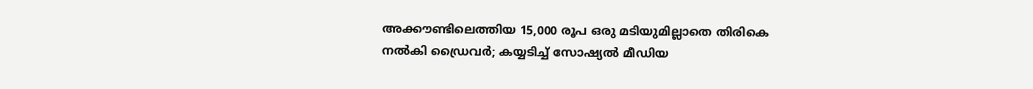അക്കൗണ്ടിലെത്തിയ 15,000 രൂപ ഒരു മടിയുമില്ലാതെ തിരികെ നൽകി ഡ്രൈവർ; കയ്യടിച്ച് സോഷ്യൽ മീഡിയ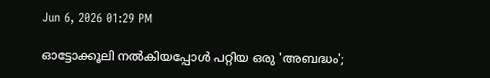Jun 6, 2026 01:29 PM

ഓട്ടോക്കൂലി നൽകിയപ്പോൾ പറ്റിയ ഒരു 'അബദ്ധം';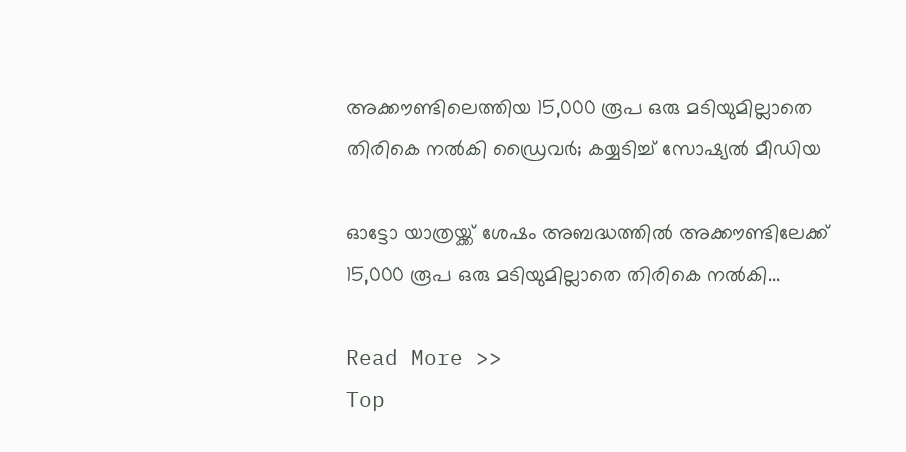അക്കൗണ്ടിലെത്തിയ 15,000 രൂപ ഒരു മടിയുമില്ലാതെ തിരികെ നൽകി ഡ്രൈവർ; കയ്യടിച്ച് സോഷ്യൽ മീഡിയ

ഓട്ടോ യാത്രയ്ക്ക് ശേഷം അബദ്ധത്തിൽ അക്കൗണ്ടിലേക്ക് 15,000 രൂപ ഒരു മടിയുമില്ലാതെ തിരികെ നൽകി...

Read More >>
Top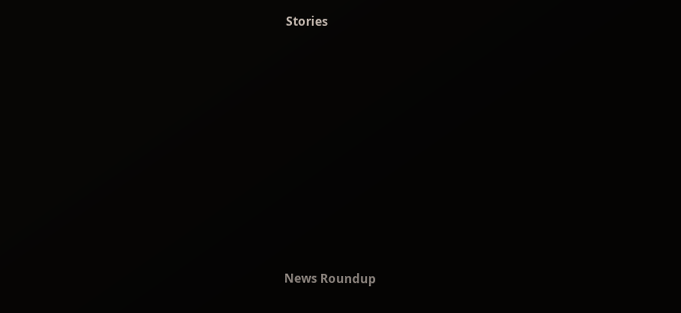Stories










News Roundup